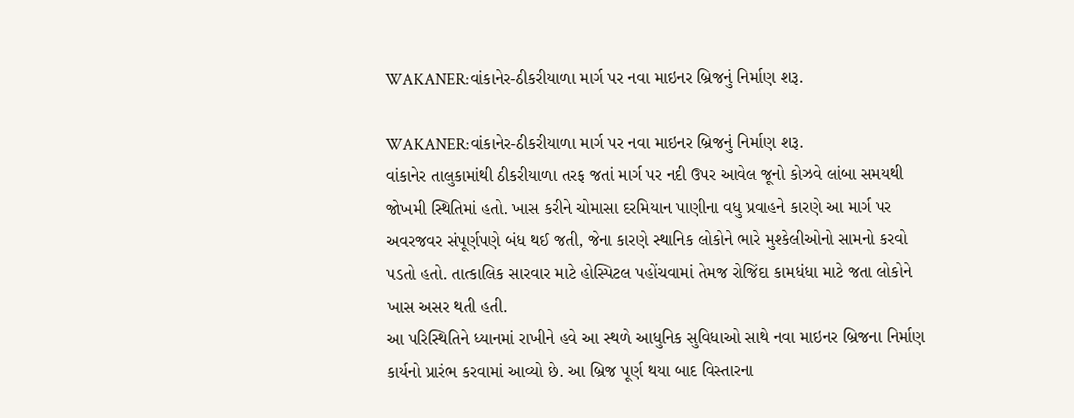WAKANER:વાંકાનેર-ઠીકરીયાળા માર્ગ પર નવા માઇનર બ્રિજનું નિર્માણ શરૂ.

WAKANER:વાંકાનેર-ઠીકરીયાળા માર્ગ પર નવા માઇનર બ્રિજનું નિર્માણ શરૂ.
વાંકાનેર તાલુકામાંથી ઠીકરીયાળા તરફ જતાં માર્ગ પર નદી ઉપર આવેલ જૂનો કોઝવે લાંબા સમયથી જોખમી સ્થિતિમાં હતો. ખાસ કરીને ચોમાસા દરમિયાન પાણીના વધુ પ્રવાહને કારણે આ માર્ગ પર અવરજવર સંપૂર્ણપણે બંધ થઈ જતી, જેના કારણે સ્થાનિક લોકોને ભારે મુશ્કેલીઓનો સામનો કરવો પડતો હતો. તાત્કાલિક સારવાર માટે હોસ્પિટલ પહોંચવામાં તેમજ રોજિંદા કામધંધા માટે જતા લોકોને ખાસ અસર થતી હતી.
આ પરિસ્થિતિને ધ્યાનમાં રાખીને હવે આ સ્થળે આધુનિક સુવિધાઓ સાથે નવા માઇનર બ્રિજના નિર્માણ કાર્યનો પ્રારંભ કરવામાં આવ્યો છે. આ બ્રિજ પૂર્ણ થયા બાદ વિસ્તારના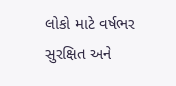લોકો માટે વર્ષભર સુરક્ષિત અને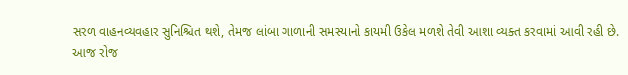સરળ વાહનવ્યવહાર સુનિશ્ચિત થશે, તેમજ લાંબા ગાળાની સમસ્યાનો કાયમી ઉકેલ મળશે તેવી આશા વ્યક્ત કરવામાં આવી રહી છે.
આજ રોજ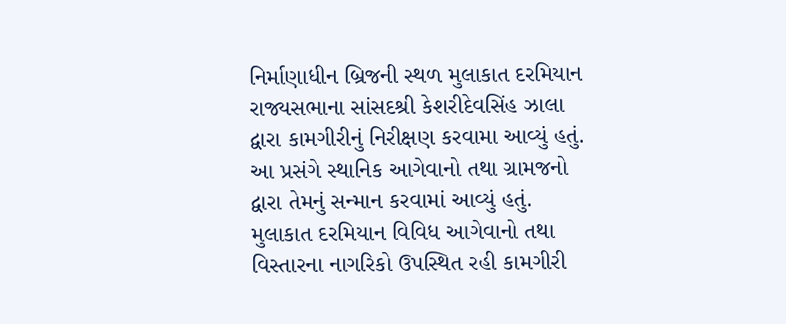નિર્માણાધીન બ્રિજની સ્થળ મુલાકાત દરમિયાન રાજ્યસભાના સાંસદશ્રી કેશરીદેવસિંહ ઝાલા દ્વારા કામગીરીનું નિરીક્ષણ કરવામા આવ્યું હતું. આ પ્રસંગે સ્થાનિક આગેવાનો તથા ગ્રામજનો દ્વારા તેમનું સન્માન કરવામાં આવ્યું હતું. મુલાકાત દરમિયાન વિવિધ આગેવાનો તથા વિસ્તારના નાગરિકો ઉપસ્થિત રહી કામગીરી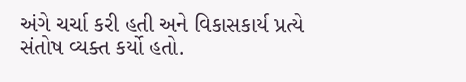અંગે ચર્ચા કરી હતી અને વિકાસકાર્ય પ્રત્યે સંતોષ વ્યક્ત કર્યો હતો.